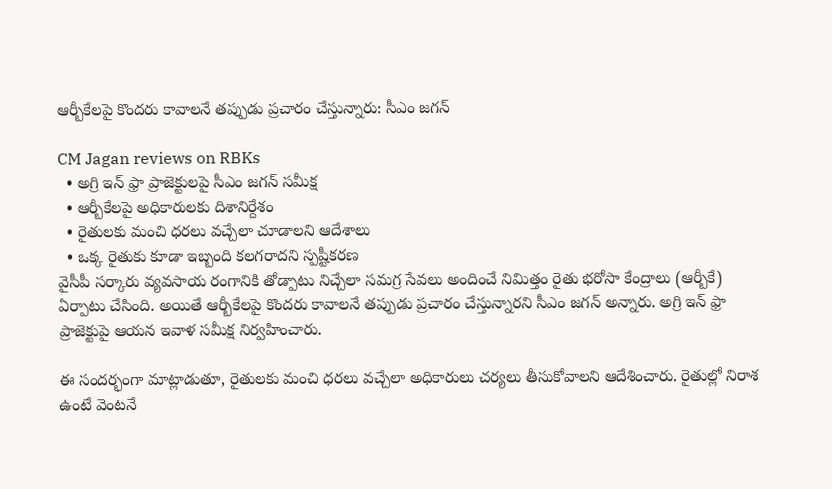ఆర్బీకేలపై కొందరు కావాలనే తప్పుడు ప్రచారం చేస్తున్నారు: సీఎం జగన్

CM Jagan reviews on RBKs
  • అగ్రి ఇన్ ఫ్రా ప్రాజెక్టులపై సీఎం జగన్ సమీక్ష
  • ఆర్బీకేలపై అధికారులకు దిశానిర్దేశం
  • రైతులకు మంచి ధరలు వచ్చేలా చూడాలని ఆదేశాలు
  • ఒక్క రైతుకు కూడా ఇబ్బంది కలగరాదని స్పష్టీకరణ
వైసీపీ సర్కారు వ్యవసాయ రంగానికి తోడ్పాటు నిచ్చేలా సమగ్ర సేవలు అందించే నిమిత్తం రైతు భరోసా కేంద్రాలు (ఆర్బీకే) ఏర్పాటు చేసింది. అయితే ఆర్బీకేలపై కొందరు కావాలనే తప్పుడు ప్రచారం చేస్తున్నారని సీఎం జగన్ అన్నారు. అగ్రి ఇన్ ఫ్రా ప్రాజెక్టుపై ఆయన ఇవాళ సమీక్ష నిర్వహించారు.

ఈ సందర్భంగా మాట్లాడుతూ, రైతులకు మంచి ధరలు వచ్చేలా అధికారులు చర్యలు తీసుకోవాలని ఆదేశించారు. రైతుల్లో నిరాశ ఉంటే వెంటనే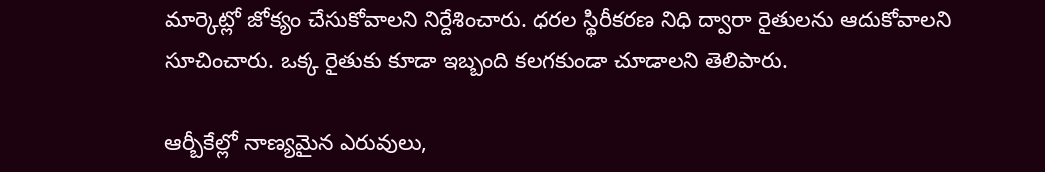మార్కెట్లో జోక్యం చేసుకోవాలని నిర్దేశించారు. ధరల స్థిరీకరణ నిధి ద్వారా రైతులను ఆదుకోవాలని సూచించారు. ఒక్క రైతుకు కూడా ఇబ్బంది కలగకుండా చూడాలని తెలిపారు.

ఆర్బీకేల్లో నాణ్యమైన ఎరువులు,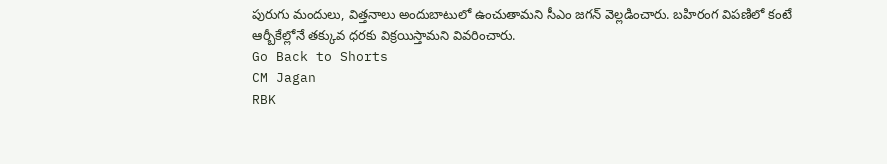పురుగు మందులు, విత్తనాలు అందుబాటులో ఉంచుతామని సీఎం జగన్ వెల్లడించారు. బహిరంగ విపణిలో కంటే ఆర్బీకేల్లోనే తక్కువ ధరకు విక్రయిస్తామని వివరించారు.
Go Back to Shorts
CM Jagan
RBK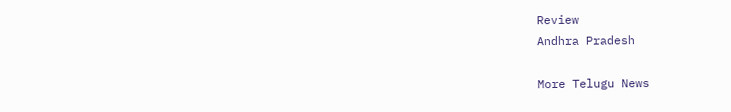Review
Andhra Pradesh

More Telugu News